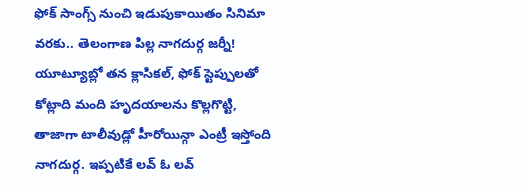ఫోక్ సాంగ్స్ నుంచి ఇడుపుకాయితం సినిమా వరకు.. తెలంగాణ పిల్ల నాగదుర్గ జర్నీ!
యూట్యూబ్లో తన క్లాసికల్, ఫోక్ స్టెప్పులతో కోట్లాది మంది హృదయాలను కొల్లగొట్టి, తాజాగా టాలీవుడ్లో హీరోయిన్గా ఎంట్రీ ఇస్తోంది నాగదుర్గ. ఇప్పటికే లవ్ ఓ లవ్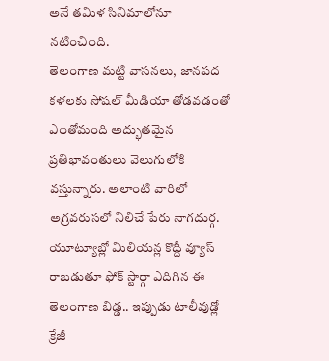అనే తమిళ సినిమాలోనూ నటించింది.
తెలంగాణ మట్టి వాసనలు, జానపద కళలకు సోషల్ మీడియా తోడవడంతో ఎంతోమంది అద్భుతమైన ప్రతిభావంతులు వెలుగులోకి వస్తున్నారు. అలాంటి వారిలో అగ్రవరుసలో నిలిచే పేరు నాగదుర్గ. యూట్యూబ్లో మిలియన్ల కొద్దీ వ్యూస్ రాబడుతూ ఫోక్ స్టార్గా ఎదిగిన ఈ తెలంగాణ బిడ్డ.. ఇప్పుడు టాలీవుడ్లో క్రేజీ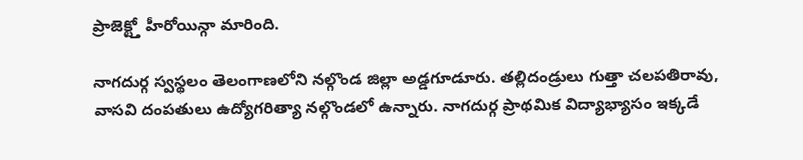ప్రాజెక్ట్తో హీరోయిన్గా మారింది.

నాగదుర్గ స్వస్థలం తెలంగాణలోని నల్గొండ జిల్లా అడ్డగూడూరు. తల్లిదండ్రులు గుత్తా చలపతిరావు, వాసవి దంపతులు ఉద్యోగరిత్యా నల్గొండలో ఉన్నారు. నాగదుర్గ ప్రాథమిక విద్యాభ్యాసం ఇక్కడే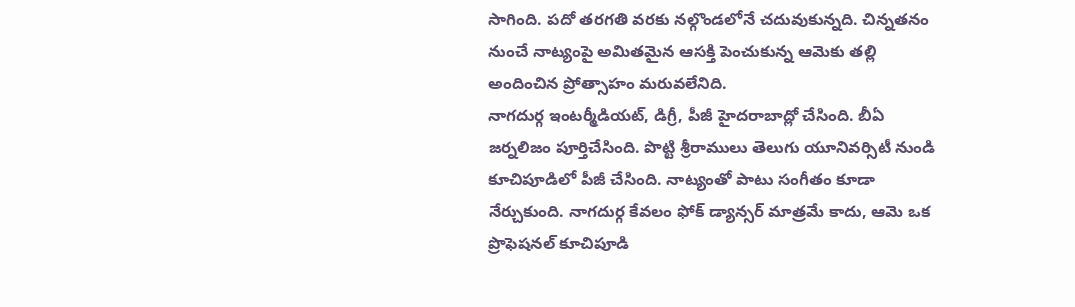సాగింది. పదో తరగతి వరకు నల్గొండలోనే చదువుకున్నది. చిన్నతనం నుంచే నాట్యంపై అమితమైన ఆసక్తి పెంచుకున్న ఆమెకు తల్లి అందించిన ప్రోత్సాహం మరువలేనిది.
నాగదుర్గ ఇంటర్మీడియట్, డిగ్రీ, పీజీ హైదరాబాద్లో చేసింది. బీఏ జర్నలిజం పూర్తిచేసింది. పొట్టి శ్రీరాములు తెలుగు యూనివర్సిటీ నుండి కూచిపూడిలో పీజీ చేసింది. నాట్యంతో పాటు సంగీతం కూడా నేర్చుకుంది. నాగదుర్గ కేవలం ఫోక్ డ్యాన్సర్ మాత్రమే కాదు, ఆమె ఒక ప్రొఫెషనల్ కూచిపూడి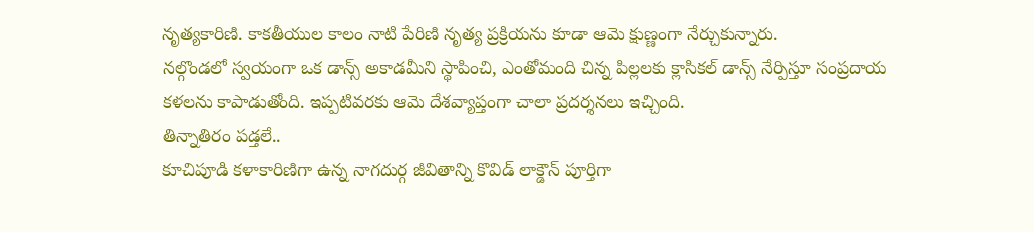నృత్యకారిణి. కాకతీయుల కాలం నాటి పేరిణి నృత్య ప్రక్రియను కూడా ఆమె క్షుణ్ణంగా నేర్చుకున్నారు.
నల్గొండలో స్వయంగా ఒక డాన్స్ అకాడమీని స్థాపించి, ఎంతోమంది చిన్న పిల్లలకు క్లాసికల్ డాన్స్ నేర్పిస్తూ సంప్రదాయ కళలను కాపాడుతోంది. ఇప్పటివరకు ఆమె దేశవ్యాప్తంగా చాలా ప్రదర్శనలు ఇచ్చింది.
తిన్నాతిరం పడ్తలే..
కూచిపూడి కళాకారిణిగా ఉన్న నాగదుర్గ జీవితాన్ని కొవిడ్ లాక్డౌన్ పూర్తిగా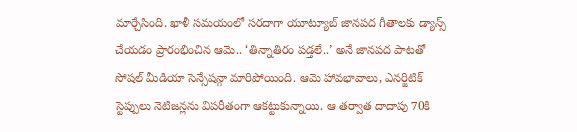మార్చేసింది. ఖాళీ సమయంలో సరదాగా యూట్యూబ్ జానపద గీతాలకు డ్యాన్స్ చేయడం ప్రారంభించిన ఆమె.. ‘తిన్నాతిరం పడ్తలే..’ అనే జానపద పాటతో సోషల్ మీడియా సెన్సేషన్గా మారిపోయింది. ఆమె హావభావాలు, ఎనర్జిటిక్ స్టెప్పులు నెటిజన్లను విపరీతంగా ఆకట్టుకున్నాయి. ఆ తర్వాత దాదాపు 70కి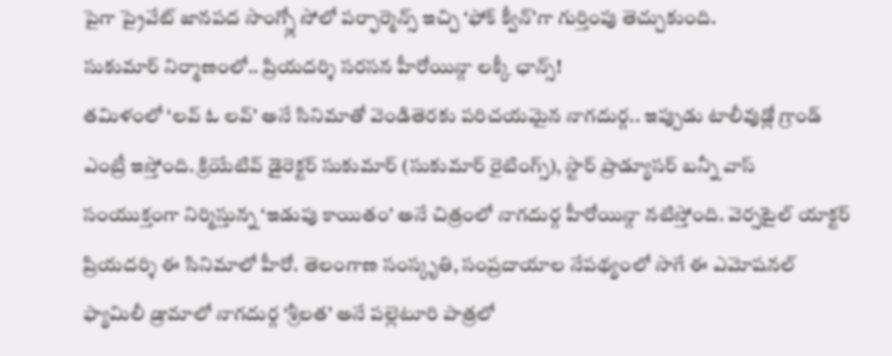పైగా ప్రైవేట్ జానపద సాంగ్స్లో సోలో పర్ఫార్మెన్స్ ఇచ్చి ‘ఫోక్ క్వీన్’గా గుర్తింపు తెచ్చుకుంది.
సుకుమార్ నిర్మాణంలో.. ప్రియదర్శి సరసన హీరోయిన్గా లక్కీ ఛాన్స్!
తమిళంలో ‘లవ్ ఓ లవ్’ అనే సినిమాతో వెండితెరకు పరిచయమైన నాగదుర్గ.. ఇప్పుడు టాలీవుడ్లో గ్రాండ్ ఎంట్రీ ఇస్తోంది. క్రియేటివ్ డైరెక్టర్ సుకుమార్ (సుకుమార్ రైటింగ్స్), స్టార్ ప్రొడ్యూసర్ బన్నీ వాస్ సంయుక్తంగా నిర్మిస్తున్న ‘ఇడుపు కాయితం’ అనే చిత్రంలో నాగదుర్గ హీరోయిన్గా నటిస్తోంది. వెర్సటైల్ యాక్టర్ ప్రియదర్శి ఈ సినిమాలో హీరో. తెలంగాణ సంస్కృతి, సంప్రదాయాల నేపథ్యంలో సాగే ఈ ఎమోషనల్ ఫ్యామిలీ డ్రామాలో నాగదుర్గ ‘శ్రీలత’ అనే పల్లెటూరి పాత్రలో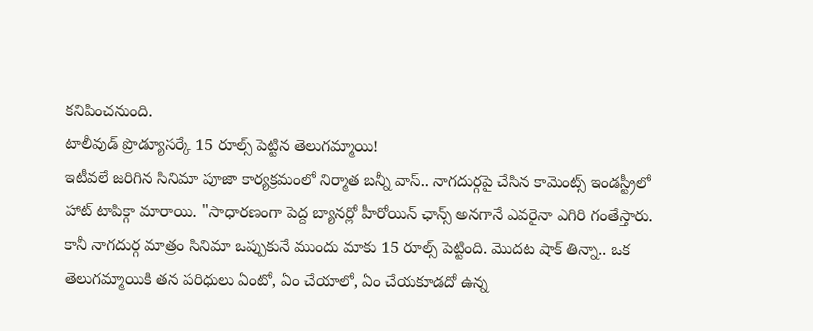కనిపించనుంది.
టాలీవుడ్ ప్రొడ్యూసర్కే 15 రూల్స్ పెట్టిన తెలుగమ్మాయి!
ఇటీవలే జరిగిన సినిమా పూజా కార్యక్రమంలో నిర్మాత బన్నీ వాస్.. నాగదుర్గపై చేసిన కామెంట్స్ ఇండస్ట్రీలో హాట్ టాపిక్గా మారాయి. "సాధారణంగా పెద్ద బ్యానర్లో హీరోయిన్ ఛాన్స్ అనగానే ఎవరైనా ఎగిరి గంతేస్తారు. కానీ నాగదుర్గ మాత్రం సినిమా ఒప్పుకునే ముందు మాకు 15 రూల్స్ పెట్టింది. మొదట షాక్ తిన్నా.. ఒక తెలుగమ్మాయికి తన పరిధులు ఏంటో, ఏం చేయాలో, ఏం చేయకూడదో ఉన్న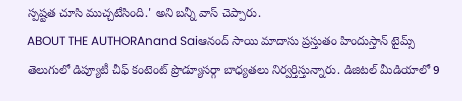స్పష్టత చూసి ముచ్చటేసింది.' అని బన్నీ వాస్ చెప్పారు.
ABOUT THE AUTHORAnand Saiఆనంద్ సాయి మాదాసు ప్రస్తుతం హిందుస్తాన్ టైమ్స్ తెలుగులో డిప్యూటీ చీఫ్ కంటెంట్ ప్రొడ్యూసర్గా బాధ్యతలు నిర్వర్తిస్తున్నారు. డిజిటల్ మీడియాలో 9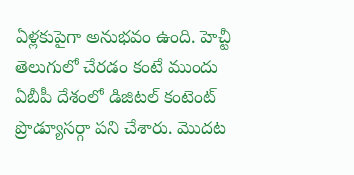ఏళ్లకుపైగా అనుభవం ఉంది. హెచ్టీ తెలుగులో చేరడం కంటే ముందు ఏబీపీ దేశంలో డిజిటల్ కంటెంట్ ప్రొడ్యూసర్గా పని చేశారు. మెుదట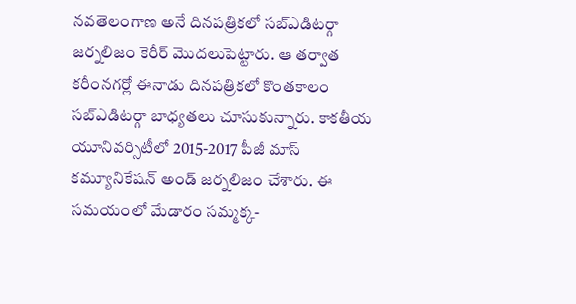నవతెలంగాణ అనే దినపత్రికలో సబ్ఎడిటర్గా జర్నలిజం కెరీర్ మెుదలుపెట్టారు. ఆ తర్వాత కరీంనగర్లో ఈనాడు దినపత్రికలో కొంతకాలం సబ్ఎడిటర్గా బాధ్యతలు చూసుకున్నారు. కాకతీయ యూనివర్సిటీలో 2015-2017 పీజీ మాస్ కమ్యూనికేషన్ అండ్ జర్నలిజం చేశారు. ఈ సమయంలో మేడారం సమ్మక్క-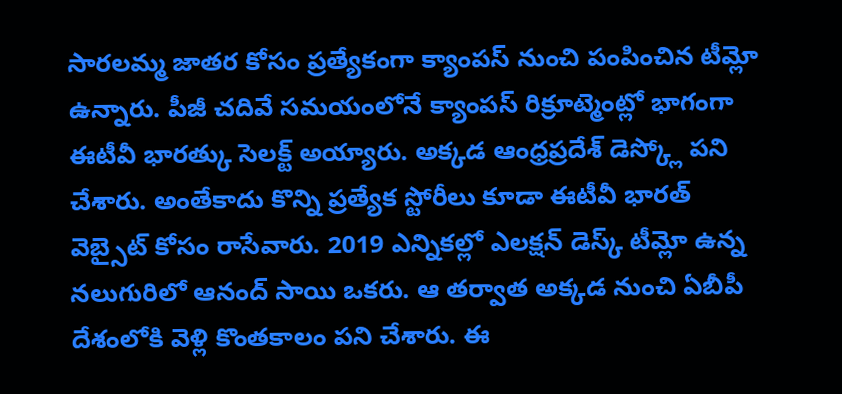సారలమ్మ జాతర కోసం ప్రత్యేకంగా క్యాంపస్ నుంచి పంపించిన టీమ్లో ఉన్నారు. పీజీ చదివే సమయంలోనే క్యాంపస్ రిక్రూట్మెంట్లో భాగంగా ఈటీవీ భారత్కు సెలక్ట్ అయ్యారు. అక్కడ ఆంధ్రప్రదేశ్ డెస్క్లో పని చేశారు. అంతేకాదు కొన్ని ప్రత్యేక స్టోరీలు కూడా ఈటీవీ భారత్ వెబ్సైట్ కోసం రాసేవారు. 2019 ఎన్నికల్లో ఎలక్షన్ డెస్క్ టీమ్లో ఉన్న నలుగురిలో ఆనంద్ సాయి ఒకరు. ఆ తర్వాత అక్కడ నుంచి ఏబీపీ దేశంలోకి వెళ్లి కొంతకాలం పని చేశారు. ఈ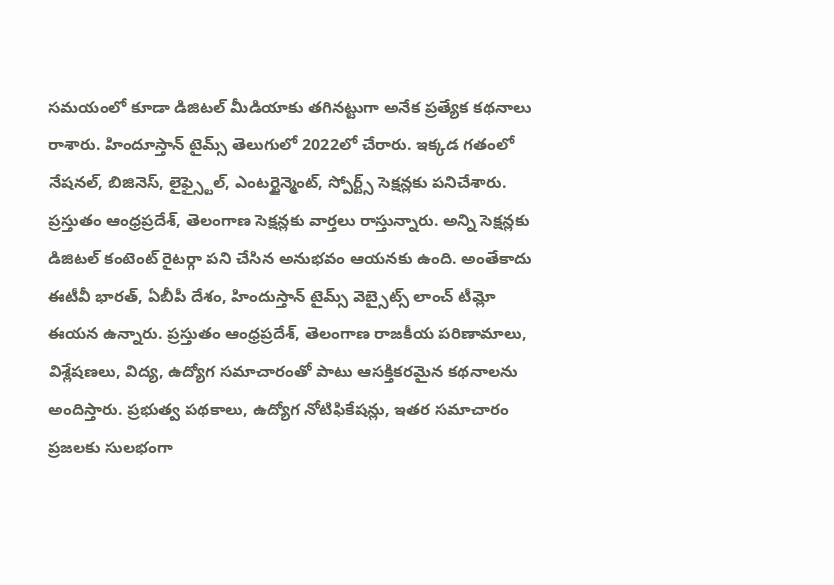సమయంలో కూడా డిజిటల్ మీడియాకు తగినట్టుగా అనేక ప్రత్యేక కథనాలు రాశారు. హిందూస్తాన్ టైమ్స్ తెలుగులో 2022లో చేరారు. ఇక్కడ గతంలో నేషనల్, బిజినెస్, లైఫ్స్టైల్, ఎంటర్టైన్మెంట్, స్పోర్ట్స్ సెక్షన్లకు పనిచేశారు. ప్రస్తుతం ఆంధ్రప్రదేశ్, తెలంగాణ సెక్షన్లకు వార్తలు రాస్తున్నారు. అన్ని సెక్షన్లకు డిజిటల్ కంటెంట్ రైటర్గా పని చేసిన అనుభవం ఆయనకు ఉంది. అంతేకాదు ఈటీవీ భారత్, ఏబీపీ దేశం, హిందుస్తాన్ టైమ్స్ వెబ్సైట్స్ లాంచ్ టీమ్లో ఈయన ఉన్నారు. ప్రస్తుతం ఆంధ్రప్రదేశ్, తెలంగాణ రాజకీయ పరిణామాలు, విశ్లేషణలు, విద్య, ఉద్యోగ సమాచారంతో పాటు ఆసక్తికరమైన కథనాలను అందిస్తారు. ప్రభుత్వ పథకాలు, ఉద్యోగ నోటిఫికేషన్లు, ఇతర సమాచారం ప్రజలకు సులభంగా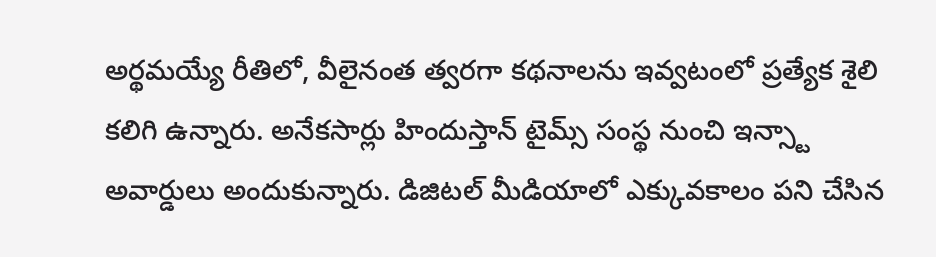అర్థమయ్యే రీతిలో, వీలైనంత త్వరగా కథనాలను ఇవ్వటంలో ప్రత్యేక శైలి కలిగి ఉన్నారు. అనేకసార్లు హిందుస్తాన్ టైమ్స్ సంస్థ నుంచి ఇన్స్టా అవార్డులు అందుకున్నారు. డిజిటల్ మీడియాలో ఎక్కువకాలం పని చేసిన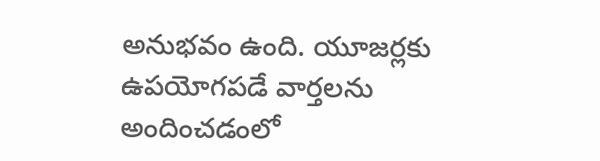అనుభవం ఉంది. యూజర్లకు ఉపయోగపడే వార్తలను అందించడంలో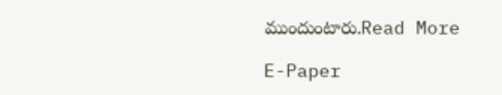ముందుంటారు.Read More

E-Paper